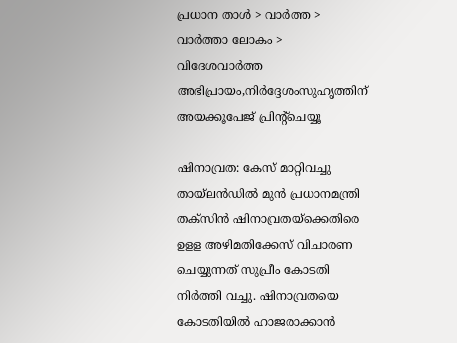പ്രധാന താള്‍ > വാര്‍ത്ത > വാര്‍ത്താ ലോകം > വിദേശവാര്‍ത്ത
അഭിപ്രായം,നിര്‍ദ്ദേശംസുഹൃത്തിന് അയക്കൂപേജ് പ്രിന്‍റ്ചെയ്യൂ

ഷിനാവ്രത: കേസ് മാറ്റിവച്ചു
തായ്‌ലന്‍ഡില്‍ മുന്‍ പ്രധാനമന്ത്രി തക്സിന്‍ ഷിനാവ്രതയ്ക്കെതിരെ ഉളള അഴിമതിക്കേസ് വിചാരണ ചെയ്യുന്നത് സുപ്രീം കോടതി നിര്‍ത്തി വച്ചു. ഷിനാവ്രതയെ കോടതിയില്‍ ഹാജരാക്കാന്‍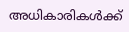അധികാരികള്‍ക്ക്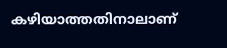കഴിയാത്തതിനാലാണ്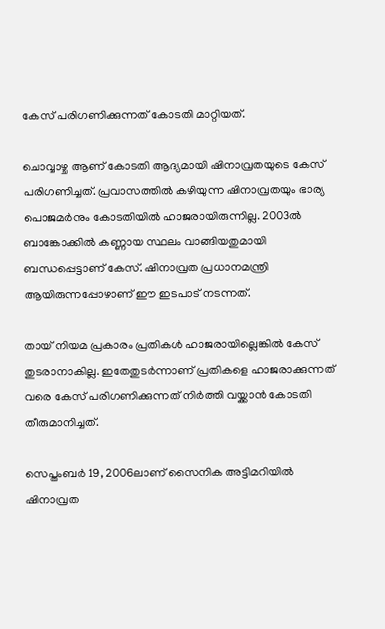കേസ് പരിഗണിക്കുന്നത് കോടതി മാറ്റിയത്.

ചൊവ്വാഴ്ച ആണ് കോടതി ആദ്യമായി ഷിനാവ്രതയുടെ കേസ് പരിഗണിച്ചത്. പ്രവാസത്തില്‍ കഴിയുന്ന ഷിനാവ്രതയും ഭാര്യ പൊജമര്‍നും കോടതിയില്‍ ഹാജരായിരുന്നില്ല. 2003ല്‍ ബാങ്കോക്കില്‍ കണ്ണായ സ്ഥലം വാങ്ങിയതുമായി ബന്ധപ്പെട്ടാണ് കേസ്. ഷിനാവ്രത പ്രധാനമന്ത്രി ആയിരുന്നപ്പോഴാണ് ഈ ഇടപാട് നടന്നത്.

തായ് നിയമ പ്രകാരം പ്രതികള്‍ ഹാജരായില്ലെങ്കില്‍ കേസ് തുടരാനാകില്ല. ഇതേതുടര്‍ന്നാണ് പ്രതികളെ ഹാജരാക്കുന്നത് വരെ കേസ് പരിഗണിക്കുന്നത് നിര്‍ത്തി വയ്ക്കാന്‍ കോടതി തീരുമാനിച്ചത്.

സെപ്തംബര്‍ 19, 2006ലാണ് സൈനിക അട്ടിമറിയില്‍ ഷിനാവ്രത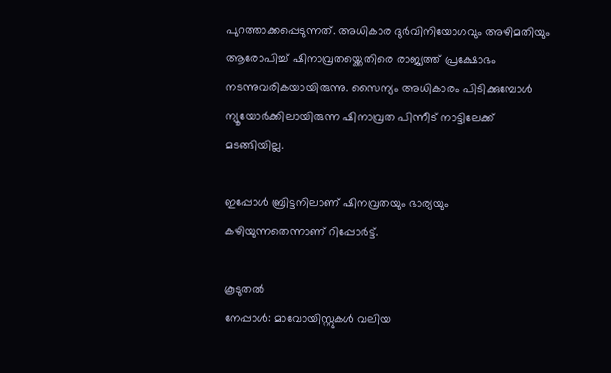പുറത്താക്കപ്പെടുന്നത്. അധികാര ദുര്‍വിനിയോഗവും അഴിമതിയും ആരോപിച്ച് ഷിനാവ്രതയ്ക്കെതിരെ രാജ്യത്ത് പ്രക്ഷോഭം നടന്നുവരികയായിരുന്നു. സൈന്യം അധികാരം പിടിക്കുമ്പോള്‍ ന്യൂയോര്‍ക്കിലായിരുന്ന ഷിനാവ്രത പിന്നീട് നാട്ടിലേക്ക് മടങ്ങിയില്ല.

ഇപ്പോള്‍ ബ്രിട്ടനിലാണ് ഷിനവ്രതയും ഭാര്യയും കഴിയുന്നതെന്നാണ് റിപ്പോര്‍ട്ട്.

കൂടുതല്‍
നേപ്പാള്‍: മാവോയിസ്റ്റുകള്‍ വലിയ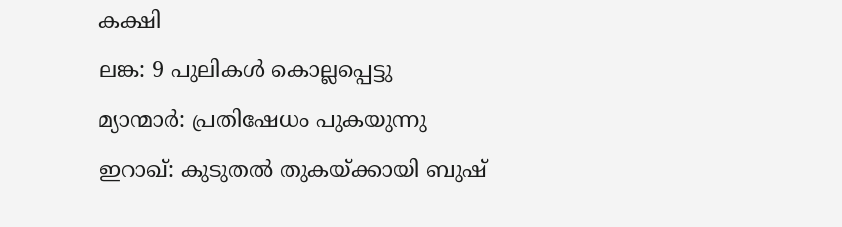കക്ഷി
ലങ്ക: 9 പുലികള്‍ കൊല്ലപ്പെട്ടു
മ്യാന്മാര്‍: പ്രതിഷേധം പുകയുന്നു
ഇറാഖ്: കുടുതല്‍ തുകയ്ക്കായി ബുഷ്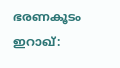ഭരണകൂടം
ഇറാഖ്: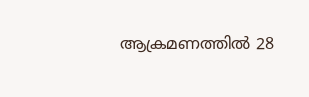ആക്രമണത്തില്‍ 28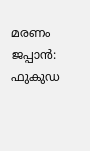മരണം
ജപ്പാന്‍: ഫുകുഡ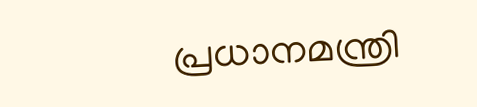പ്രധാനമന്ത്രി